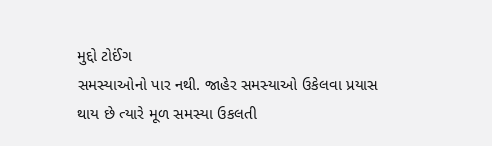મુદ્દો ટોઈંગ
સમસ્યાઓનો પાર નથી. જાહેર સમસ્યાઓ ઉકેલવા પ્રયાસ થાય છે ત્યારે મૂળ સમસ્યા ઉકલતી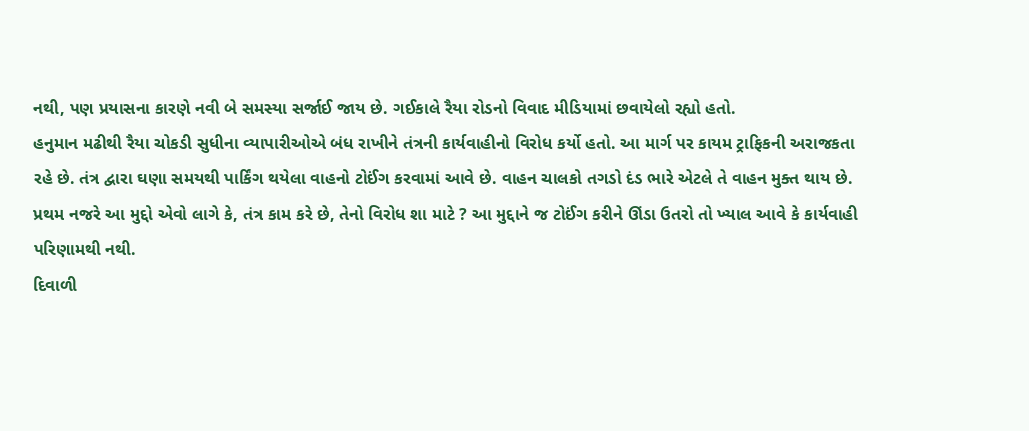નથી, પણ પ્રયાસના કારણે નવી બે સમસ્યા સર્જાઈ જાય છે. ગઈકાલે રૈયા રોડનો વિવાદ મીડિયામાં છવાયેલો રહ્યો હતો.
હનુમાન મઢીથી રૈયા ચોકડી સુધીના વ્યાપારીઓએ બંધ રાખીને તંત્રની કાર્યવાહીનો વિરોધ કર્યો હતો. આ માર્ગ પર કાયમ ટ્રાફિકની અરાજકતા રહે છે. તંત્ર દ્વારા ઘણા સમયથી પાર્કિંગ થયેલા વાહનો ટોઈંગ કરવામાં આવે છે. વાહન ચાલકો તગડો દંડ ભારે એટલે તે વાહન મુક્ત થાય છે. પ્રથમ નજરે આ મુદ્દો એવો લાગે કે, તંત્ર કામ કરે છે, તેનો વિરોધ શા માટે ? આ મુદ્દાને જ ટોઈંગ કરીને ઊંડા ઉતરો તો ખ્યાલ આવે કે કાર્યવાહી પરિણામથી નથી.
દિવાળી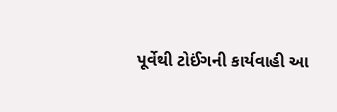પૂર્વેથી ટોઈંગની કાર્યવાહી આ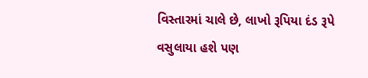વિસ્તારમાં ચાલે છે, લાખો રૂપિયા દંડ રૂપે વસુલાયા હશે પણ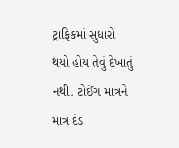ટ્રાફિકમાં સુધારો થયો હોય તેવું દેખાતું નથી. ટોઈંગ માત્રને માત્ર દંડ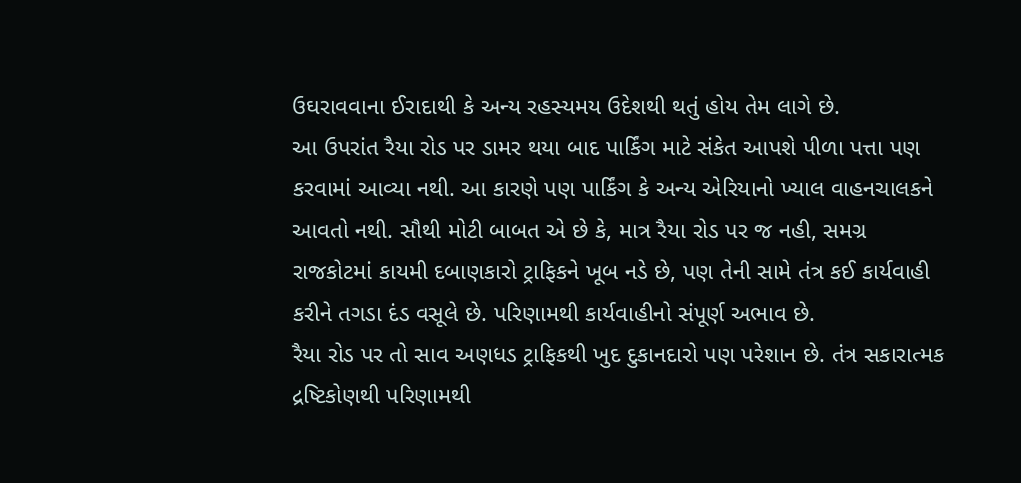ઉઘરાવવાના ઈરાદાથી કે અન્ય રહસ્યમય ઉદેશથી થતું હોય તેમ લાગે છે.
આ ઉપરાંત રૈયા રોડ પર ડામર થયા બાદ પાર્કિંગ માટે સંકેત આપશે પીળા પત્તા પણ કરવામાં આવ્યા નથી. આ કારણે પણ પાર્કિંગ કે અન્ય એરિયાનો ખ્યાલ વાહનચાલકને આવતો નથી. સૌથી મોટી બાબત એ છે કે, માત્ર રૈયા રોડ પર જ નહી, સમગ્ર રાજકોટમાં કાયમી દબાણકારો ટ્રાફિકને ખૂબ નડે છે, પણ તેની સામે તંત્ર કઈ કાર્યવાહી કરીને તગડા દંડ વસૂલે છે. પરિણામથી કાર્યવાહીનો સંપૂર્ણ અભાવ છે.
રૈયા રોડ પર તો સાવ અણધડ ટ્રાફિકથી ખુદ દુકાનદારો પણ પરેશાન છે. તંત્ર સકારાત્મક દ્રષ્ટિકોણથી પરિણામથી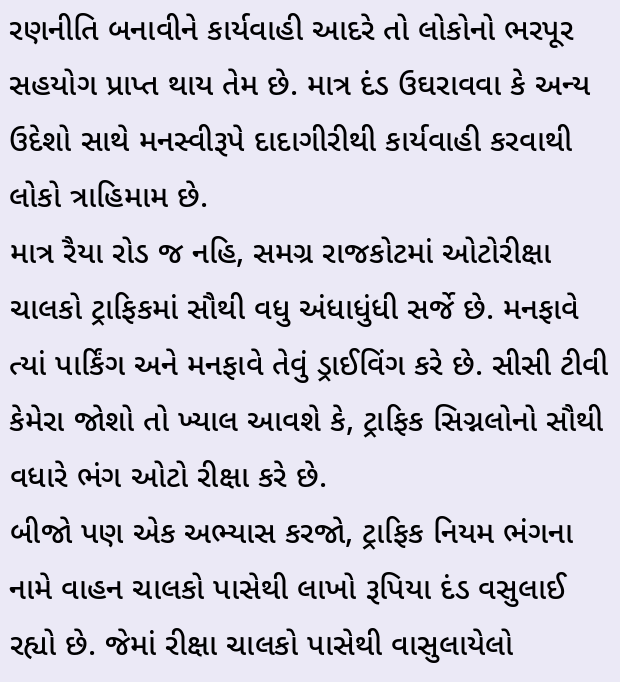રણનીતિ બનાવીને કાર્યવાહી આદરે તો લોકોનો ભરપૂર સહયોગ પ્રાપ્ત થાય તેમ છે. માત્ર દંડ ઉઘરાવવા કે અન્ય ઉદેશો સાથે મનસ્વીરૂપે દાદાગીરીથી કાર્યવાહી કરવાથી લોકો ત્રાહિમામ છે.
માત્ર રૈયા રોડ જ નહિ, સમગ્ર રાજકોટમાં ઓટોરીક્ષા ચાલકો ટ્રાફિકમાં સૌથી વધુ અંધાધુંધી સર્જે છે. મનફાવે ત્યાં પાર્કિંગ અને મનફાવે તેવું ડ્રાઈવિંગ કરે છે. સીસી ટીવી કેમેરા જોશો તો ખ્યાલ આવશે કે, ટ્રાફિક સિગ્નલોનો સૌથી વધારે ભંગ ઓટો રીક્ષા કરે છે.
બીજો પણ એક અભ્યાસ કરજો, ટ્રાફિક નિયમ ભંગના નામે વાહન ચાલકો પાસેથી લાખો રૂપિયા દંડ વસુલાઈ રહ્યો છે. જેમાં રીક્ષા ચાલકો પાસેથી વાસુલાયેલો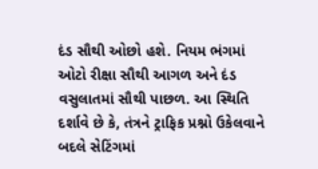દંડ સૌથી ઓછો હશે. નિયમ ભંગમાં ઓટો રીક્ષા સૌથી આગળ અને દંડ વસુલાતમાં સૌથી પાછળ. આ સ્થિતિ દર્શાવે છે કે, તંત્રને ટ્રાફિક પ્રશ્નો ઉકેલવાને બદલે સેટિંગમાં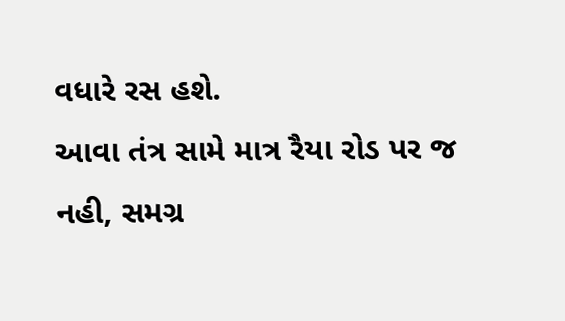વધારે રસ હશે.
આવા તંત્ર સામે માત્ર રૈયા રોડ પર જ નહી, સમગ્ર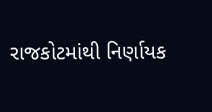રાજકોટમાંથી નિર્ણાયક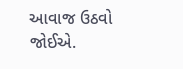આવાજ ઉઠવો જોઈએ.